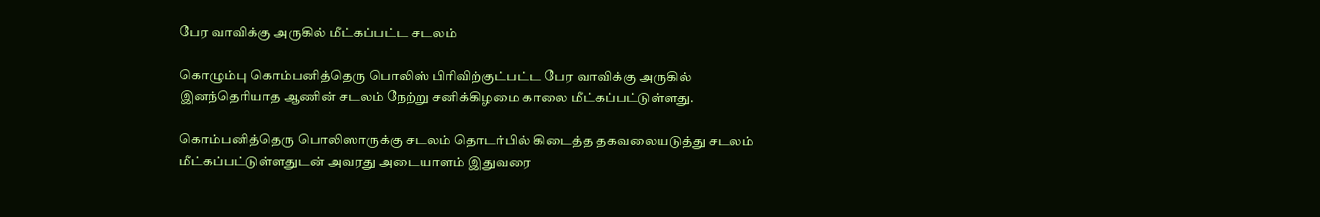பேர வாவிக்கு அருகில் மீட்கப்பட்ட சடலம்

கொழும்பு கொம்பனித்தெரு பொலிஸ் பிரிவிற்குட்பட்ட பேர வாவிக்கு அருகில் இனந்தெரியாத ஆணின் சடலம் நேற்று சனிக்கிழமை காலை மீட்கப்பட்டுள்ளது.

கொம்பனித்தெரு பொலிஸாருக்கு சடலம் தொடர்பில் கிடைத்த தகவலையடுத்து சடலம் மீட்கப்பட்டுள்ளதுடன் அவரது அடையாளம் இதுவரை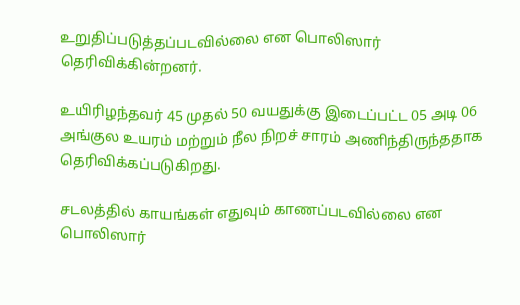உறுதிப்படுத்தப்படவில்லை என பொலிஸார் தெரிவிக்கின்றனர்.

உயிரிழந்தவர் 45 முதல் 50 வயதுக்கு இடைப்பட்ட 05 அடி 06 அங்குல உயரம் மற்றும் நீல நிறச் சாரம் அணிந்திருந்ததாக தெரிவிக்கப்படுகிறது.

சடலத்தில் காயங்கள் எதுவும் காணப்படவில்லை என பொலிஸார்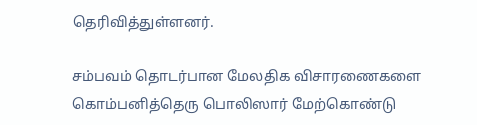தெரிவித்துள்ளனர்.

சம்பவம் தொடர்பான மேலதிக விசாரணைகளை கொம்பனித்தெரு பொலிஸார் மேற்கொண்டு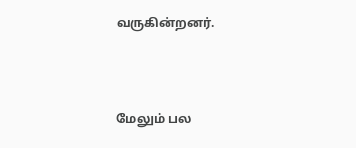வருகின்றனர்.



மேலும் பல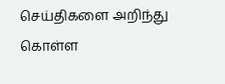செய்திகளை அறிந்து கொள்ள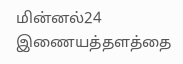மின்னல்24 இணையத்தளத்தை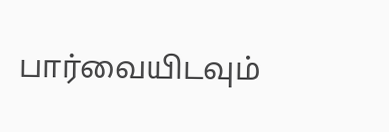பார்வையிடவும்